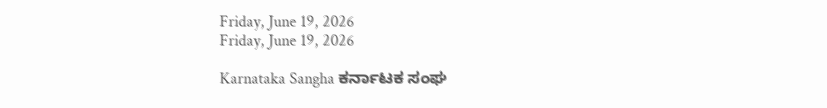Friday, June 19, 2026
Friday, June 19, 2026

Karnataka Sangha ಕರ್ನಾಟಕ ಸಂಘ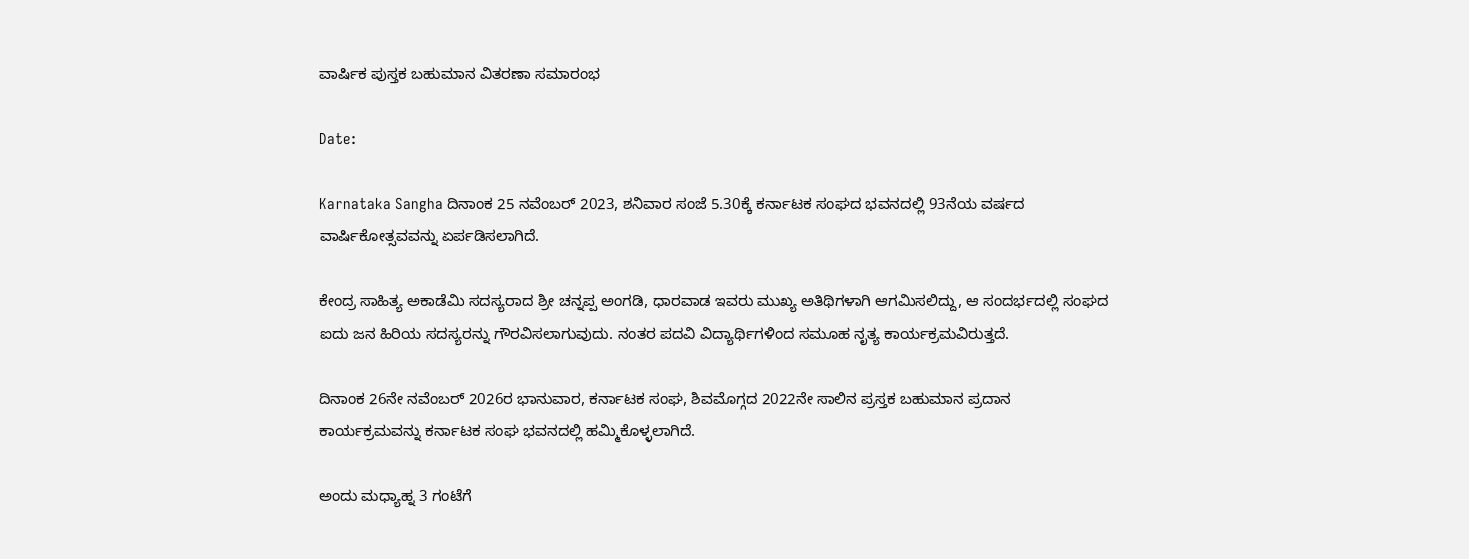ವಾರ್ಷಿಕ ಪುಸ್ತಕ ಬಹುಮಾನ ವಿತರಣಾ ಸಮಾರಂಭ

Date:

Karnataka Sangha ದಿನಾಂಕ 25 ನವೆಂಬರ್ 2023, ಶನಿವಾರ ಸಂಜೆ 5.30ಕ್ಕೆ ಕರ್ನಾಟಕ ಸಂಘದ ಭವನದಲ್ಲಿ 93ನೆಯ ವರ್ಷದ ವಾರ್ಷಿಕೋತ್ಸವವನ್ನು ಏರ್ಪಡಿಸಲಾಗಿದೆ.

ಕೇಂದ್ರ ಸಾಹಿತ್ಯ ಅಕಾಡೆಮಿ ಸದಸ್ಯರಾದ ಶ್ರೀ ಚನ್ನಪ್ಪ ಅಂಗಡಿ, ಧಾರವಾಡ ಇವರು ಮುಖ್ಯ ಅತಿಥಿಗಳಾಗಿ ಆಗಮಿಸಲಿದ್ದು, ಆ ಸಂದರ್ಭದಲ್ಲಿ ಸಂಘದ ಐದು ಜನ ಹಿರಿಯ ಸದಸ್ಯರನ್ನು ಗೌರವಿಸಲಾಗುವುದು. ನಂತರ ಪದವಿ ವಿದ್ಯಾರ್ಥಿಗಳಿಂದ ಸಮೂಹ ನೃತ್ಯ ಕಾರ್ಯಕ್ರಮವಿರುತ್ತದೆ.

ದಿನಾಂಕ 26ನೇ ನವೆಂಬರ್ 2026ರ ಭಾನುವಾರ, ಕರ್ನಾಟಕ ಸಂಘ, ಶಿವಮೊಗ್ಗದ 2022ನೇ ಸಾಲಿನ ಪ್ರಸ್ತಕ ಬಹುಮಾನ ಪ್ರದಾನ ಕಾರ್ಯಕ್ರಮವನ್ನು ಕರ್ನಾಟಕ ಸಂಘ ಭವನದಲ್ಲಿ ಹಮ್ಮಿಕೊಳ್ಳಲಾಗಿದೆ.

ಅಂದು ಮಧ್ಯಾಹ್ನ 3 ಗಂಟೆಗೆ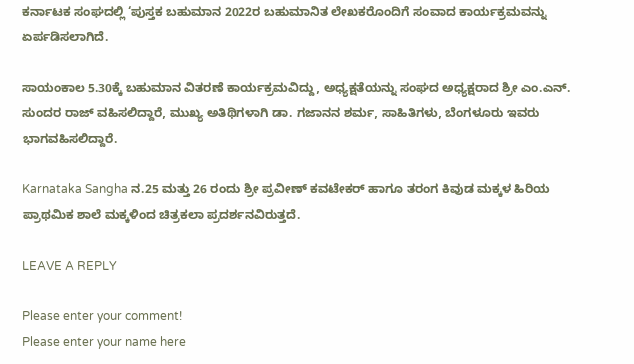ಕರ್ನಾಟಕ ಸಂಘದಲ್ಲಿ ‘ಪುಸ್ತಕ ಬಹುಮಾನ 2022ರ ಬಹುಮಾನಿತ ಲೇಖಕರೊಂದಿಗೆ ಸಂವಾದ ಕಾರ್ಯಕ್ರಮವನ್ನು ಏರ್ಪಡಿಸಲಾಗಿದೆ.

ಸಾಯಂಕಾಲ 5.30ಕ್ಕೆ ಬಹುಮಾನ ವಿತರಣೆ ಕಾರ್ಯಕ್ರಮವಿದ್ದು, ಅಧ್ಯಕ್ಷತೆಯನ್ನು ಸಂಘದ ಅಧ್ಯಕ್ಷರಾದ ಶ್ರೀ ಎಂ.ಎನ್. ಸುಂದರ ರಾಜ್ ವಹಿಸಲಿದ್ದಾರೆ, ಮುಖ್ಯ ಅತಿಥಿಗಳಾಗಿ ಡಾ. ಗಜಾನನ ಶರ್ಮ, ಸಾಹಿತಿಗಳು, ಬೆಂಗಳೂರು ಇವರು ಭಾಗವಹಿಸಲಿದ್ದಾರೆ.

Karnataka Sangha ನ.25 ಮತ್ತು 26 ರಂದು ಶ್ರೀ ಪ್ರವೀಣ್ ಕವಟೇಕರ್ ಹಾಗೂ ತರಂಗ ಕಿವುಡ ಮಕ್ಕಳ ಹಿರಿಯ ಪ್ರಾಥಮಿಕ ಶಾಲೆ ಮಕ್ಕಳಿಂದ ಚಿತ್ರಕಲಾ ಪ್ರದರ್ಶನವಿರುತ್ತದೆ.

LEAVE A REPLY

Please enter your comment!
Please enter your name here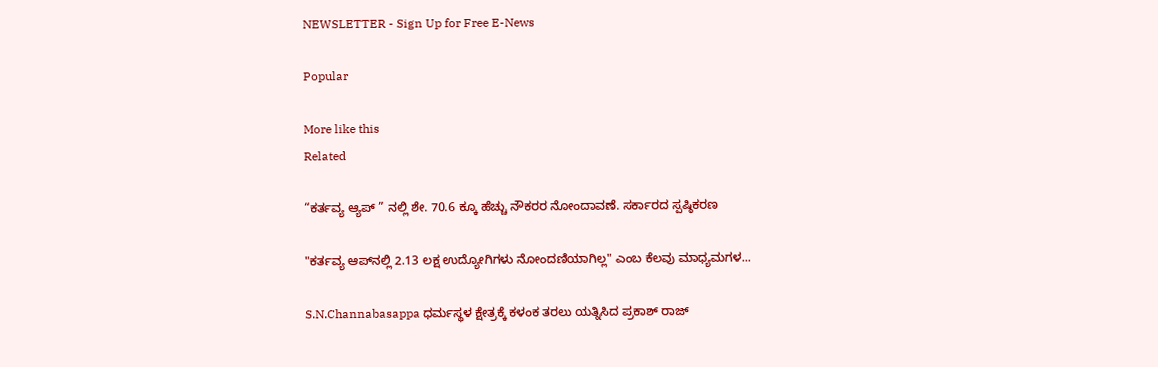NEWSLETTER - Sign Up for Free E-News

Popular

More like this
Related

“ಕರ್ತವ್ಯ ಆ್ಯಪ್ ” ನಲ್ಲಿ ಶೇ. 70.6 ಕ್ಕೂ ಹೆಚ್ಚು ನೌಕರರ ನೋಂದಾವಣೆ. ಸರ್ಕಾರದ ಸ್ಪಷ್ಠಿಕರಣ

"ಕರ್ತವ್ಯ ಆಪ್‌ನಲ್ಲಿ 2.13 ಲಕ್ಷ ಉದ್ಯೋಗಿಗಳು ನೋಂದಣಿಯಾಗಿಲ್ಲ" ಎಂಬ ಕೆಲವು ಮಾಧ್ಯಮಗಳ...

S.N.Channabasappa ಧರ್ಮಸ್ಥಳ ಕ್ಷೇತ್ರಕ್ಕೆ ಕಳಂಕ ತರಲು ಯತ್ನಿಸಿದ ಪ್ರಕಾಶ್ ರಾಜ್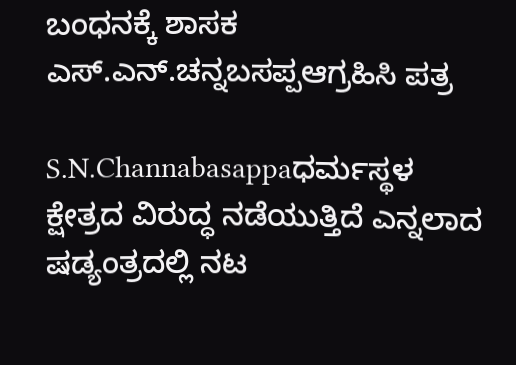ಬಂಧನಕ್ಕೆ ಶಾಸಕ ಎಸ್.ಎನ್‌.ಚನ್ನಬಸಪ್ಪಆಗ್ರಹಿಸಿ ಪತ್ರ

S.N.Channabasappaಧರ್ಮಸ್ಥಳ ಕ್ಷೇತ್ರದ ವಿರುದ್ಧ ನಡೆಯುತ್ತಿದೆ ಎನ್ನಲಾದ ಷಡ್ಯಂತ್ರದಲ್ಲಿ ನಟ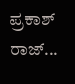ಪ್ರಕಾಶ್ ರಾಜ್...